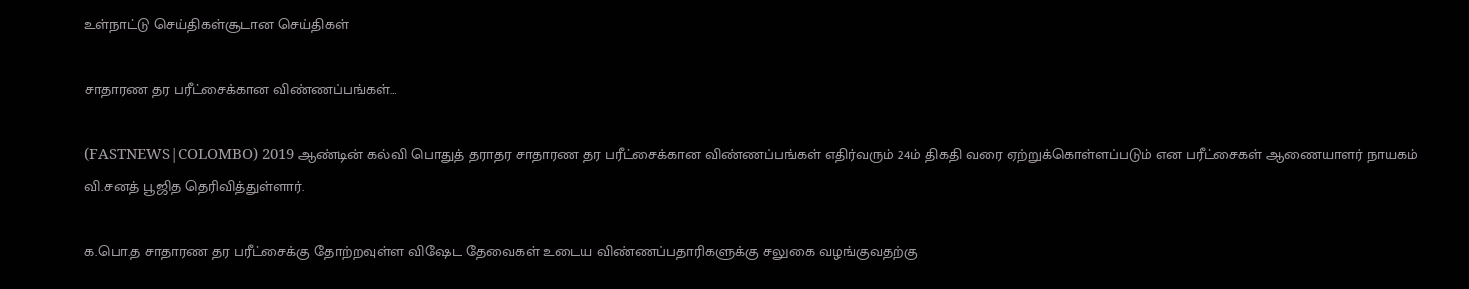உள்நாட்டு செய்திகள்சூடான செய்திகள்

சாதாரண தர பரீட்சைக்கான விண்ணப்பங்கள்…

(FASTNEWS|COLOMBO) 2019 ஆண்டின் கல்வி பொதுத் தராதர சாதாரண தர பரீட்சைக்கான விண்ணப்பங்கள் எதிர்வரும் 24ம் திகதி வரை ஏற்றுக்கொள்ளப்படும் என பரீட்சைகள் ஆணையாளர் நாயகம் வி.சனத் பூஜித தெரிவித்துள்ளார்.

க.பொ.த சாதாரண தர பரீட்சைக்கு தோற்றவுள்ள விஷேட தேவைகள் உடைய விண்ணப்பதாரிகளுக்கு சலுகை வழங்குவதற்கு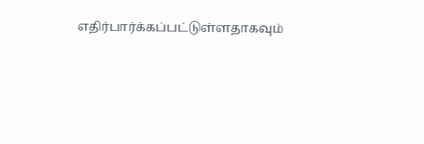எதிர்பார்க்கப்பட்டுள்ளதாகவும்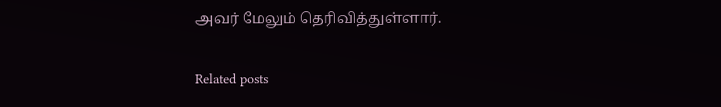அவர் மேலும் தெரிவித்துள்ளார்.

Related posts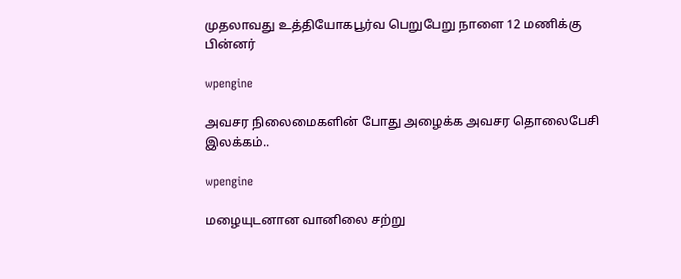முதலாவது உத்தியோகபூர்வ பெறுபேறு நாளை 12 மணிக்கு பின்னர்

wpengine

அவசர நிலைமைகளின் போது அழைக்க அவசர தொலைபேசி இலக்கம்..

wpengine

மழையுடனான வானிலை சற்று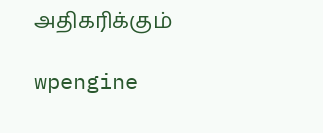அதிகரிக்கும்

wpengine